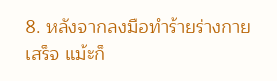8. หลังจากลงมือทำร้ายร่างกายเสร็จ แม้ะก็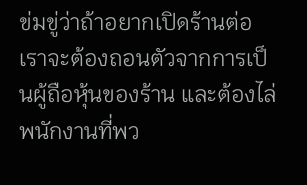ข่มขู่ว่าถ้าอยากเปิดร้านต่อ เราจะต้องถอนตัวจากการเป็นผู้ถือหุ้นของร้าน และต้องไล่พนักงานที่พว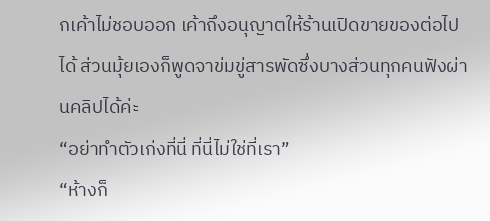กเค้าไม่ชอบออก เค้าถึงอนุญาตให้ร้านเปิดขายของต่อไปได้ ส่วนมุ้ยเองก็พูดจาข่มขู่สารพัดซึ่งบางส่วนทุกคนฟังผ่านคลิปได้ค่ะ
“อย่าทำตัวเก่งที่นี่ ที่นี่ไม่ใช่ที่เรา”
“ห้างก็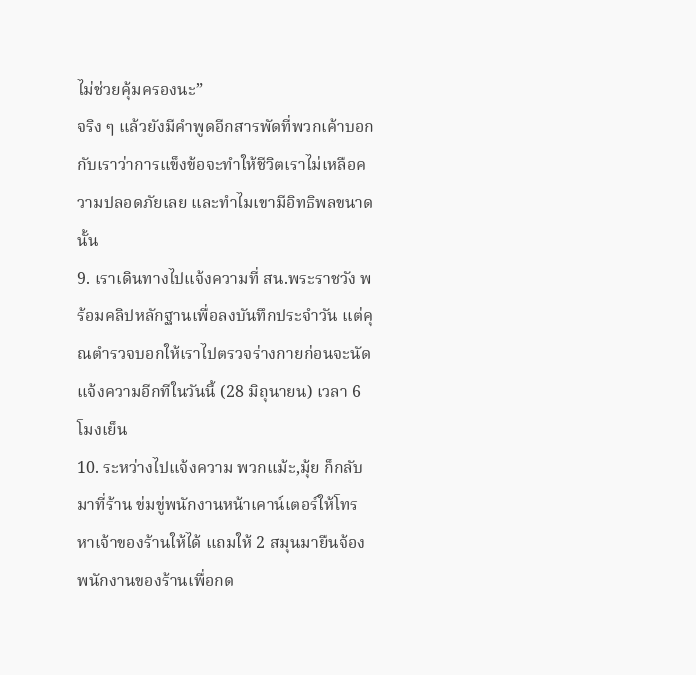ไม่ช่วยคุ้มครองนะ”
จริง ๆ แล้วยังมีคำพูดอีกสารพัดที่พวกเค้าบอกกับเราว่าการแข็งข้อจะทำให้ชีวิตเราไม่เหลือความปลอดภัยเลย และทำไมเขามีอิทธิพลขนาดนั้น
9. เราเดินทางไปแจ้งความที่ สน.พระราชวัง พร้อมคลิปหลักฐานเพื่อลงบันทึกประจำวัน แต่คุณตำรวจบอกให้เราไปตรวจร่างกายก่อนจะนัดแจ้งความอีกทีในวันนี้ (28 มิถุนายน) เวลา 6 โมงเย็น
10. ระหว่างไปแจ้งความ พวกแม้ะ,มุ้ย ก็กลับมาที่ร้าน ข่มขู่พนักงานหน้าเคาน์เตอร์ให้โทรหาเจ้าของร้านให้ได้ แถมให้ 2 สมุนมายืนจ้องพนักงานของร้านเพื่อกด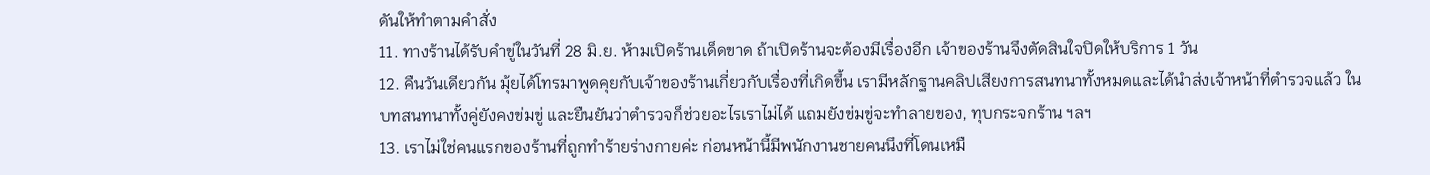ดันให้ทำตามคำสั่ง
11. ทางร้านได้รับคำขู่ในวันที่ 28 มิ.ย. ห้ามเปิดร้านเด็ดขาด ถ้าเปิดร้านจะต้องมีเรื่องอีก เจ้าของร้านจึงตัดสินใจปิดให้บริการ 1 วัน
12. คืนวันเดียวกัน มุ้ยได้โทรมาพูดคุยกับเจ้าของร้านเกี่ยวกับเรื่องที่เกิดขึ้น เรามีหลักฐานคลิปเสียงการสนทนาทั้งหมดและได้นำส่งเจ้าหน้าที่ตำรวจแล้ว ในบทสนทนาทั้งคู่ยังคงข่มขู่ และยืนยันว่าตำรวจก็ช่วยอะไรเราไม่ได้ แถมยังข่มขู่จะทำลายของ, ทุบกระจกร้าน ฯลฯ
13. เราไม่ใช่คนแรกของร้านที่ถูกทำร้ายร่างกายค่ะ ก่อนหน้านี้มีพนักงานชายคนนึงที่โดนเหมื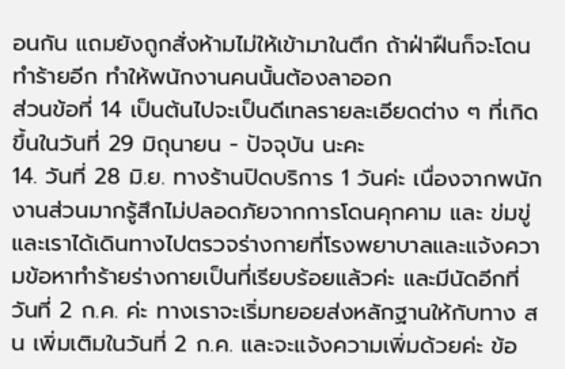อนกัน แถมยังถูกสั่งห้ามไม่ให้เข้ามาในตึก ถ้าฝ่าฝืนก็จะโดนทำร้ายอีก ทำให้พนักงานคนนั้นต้องลาออก
ส่วนข้อที่ 14 เป็นต้นไปจะเป็นดีเทลรายละเอียดต่าง ๆ ที่เกิดขึ้นในวันที่ 29 มิถุนายน - ปัจจุบัน นะคะ
14. วันที่ 28 มิ.ย. ทางร้านปิดบริการ 1 วันค่ะ เนื่องจากพนักงานส่วนมากรู้สึกไม่ปลอดภัยจากการโดนคุกคาม และ ข่มขู่ และเราได้เดินทางไปตรวจร่างกายที่โรงพยาบาลและแจ้งความข้อหาทำร้ายร่างกายเป็นที่เรียบร้อยแล้วค่ะ และมีนัดอีกที่วันที่ 2 ก.ค. ค่ะ ทางเราจะเริ่มทยอยส่งหลักฐานให้กับทาง สน เพิ่มเติมในวันที่ 2 ก.ค. และจะแจ้งความเพิ่มด้วยค่ะ ข้อ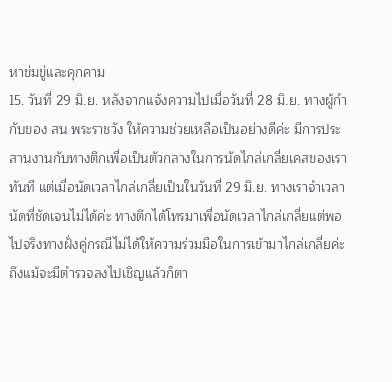หาข่มขู่และคุกคาม
15. วันที่ 29 มิ.ย. หลังจากแจ้งความไปเมื่อวันที่ 28 มิ.ย. ทางผู้กำกับของ สน พระราชวัง ให้ความช่วยเหลือเป็นอย่างดีค่ะ มีการประสานงานกับทางตึกเพื่อเป็นตัวกลางในการนัดไกล่เกลี่ยเคสของเราทันที แต่เมื่อนัดเวลาไกล่เกลี่ยเป็นในวันที่ 29 มิ.ย. ทางเราจำเวลานัดที่ชัดเจนไม่ได้ค่ะ ทางตึกได้โทรมาเพื่อนัดเวลาไกล่เกลี่ยแต่พอไปจริงทางฝั่งคู่กรณีไม่ได้ให้ความร่วมมือในการเข้ามาไกล่เกลี่ยค่ะ
ถึงแม้จะมีตำรวจลงไปเชิญแล้วก็ตา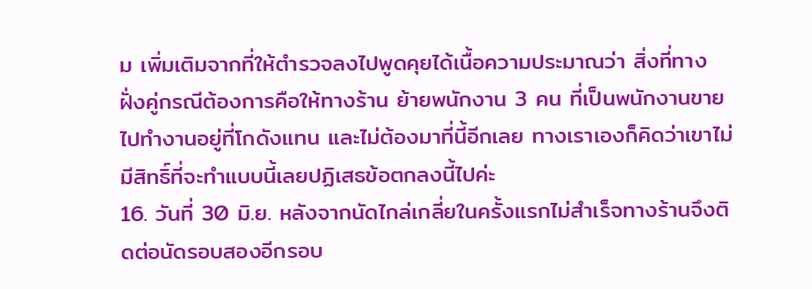ม เพิ่มเติมจากที่ให้ตำรวจลงไปพูดคุยได้เนื้อความประมาณว่า สิ่งที่ทางฝั่งคู่กรณีต้องการคือให้ทางร้าน ย้ายพนักงาน 3 คน ที่เป็นพนักงานขายไปทำงานอยู่ที่โกดังแทน และไม่ต้องมาที่นี้อีกเลย ทางเราเองก็คิดว่าเขาไม่มีสิทธิ์ที่จะทำแบบนี้เลยปฏิเสธข้อตกลงนี้ไปค่ะ
16. วันที่ 30 มิ.ย. หลังจากนัดไกล่เกลี่ยในครั้งแรกไม่สำเร็จทางร้านจึงติดต่อนัดรอบสองอีกรอบ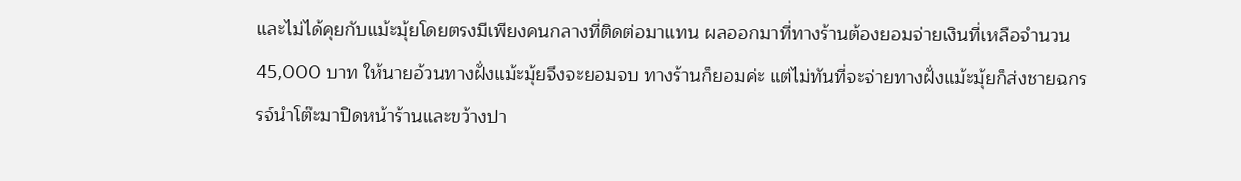และไม่ได้คุยกับแม้ะมุ้ยโดยตรงมีเพียงคนกลางที่ติดต่อมาแทน ผลออกมาที่ทางร้านต้องยอมจ่ายเงินที่เหลือจำนวน 45,000 บาท ให้นายอ้วนทางฝั่งแม้ะมุ้ยจึงจะยอมจบ ทางร้านก็ยอมค่ะ แต่ไม่ทันที่จะจ่ายทางฝั่งแม้ะมุ้ยก็ส่งชายฉกรรจ์นำโต๊ะมาปิดหน้าร้านและขว้างปา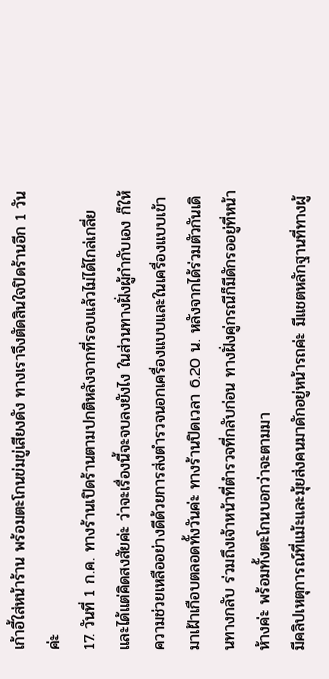เก้าอี้ใส่หน้าร้าน พร้อมตะโกนข่มขู่เสียงดัง ทางเราจึงตัดสินใจปิดร้านอีก 1 วันค่ะ
17. วันที่ 1 ก.ค. ทางร้านเปิดร้านตามปกติหลังจากที่รอบแล้วไม่ได้ไกล่เกลี่ยและได้แต่คิดสงสัยค่ะ ว่าจะเรื่องนี้จะจบลงยังไง ในส่วนทางฝั่งผู้กำกับเอง ก็ให้ความช่วยเหลืออย่างดีด้วยการส่งตำรวจนอกเครื่องแบบและในเครื่องแบบเข้ามาเฝ้าเกือบตลอดทั้งวันค่ะ ทางร้านปิดเวลา 6.20 น. หลังจากได้ร่วมตัวกันเดินทางกลับ ร่วมถึงเจ้าหน้าที่ตำรวจที่กลับก่อน ทางฝั่งคู่กรณีก็มีดักรออยู่ที่หน้าห้างค่ะ พร้อมทั้งตะโกนบอกว่าจะตามมา
มีคลิปเหตุการณ์ที่แม้ะและมุ้ยส่งคนมาดักอยู่หน้ารถค่ะ มีแชตหลักฐานที่ทางผู้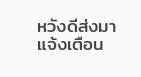หวังดีส่งมาแจ้งเตือน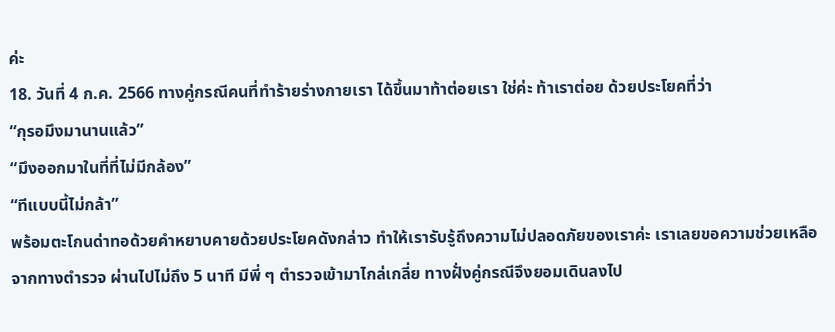ค่ะ
18. วันที่ 4 ก.ค. 2566 ทางคู่กรณีคนที่ทำร้ายร่างกายเรา ได้ขึ้นมาท้าต่อยเรา ใช่ค่ะ ท้าเราต่อย ด้วยประโยคที่ว่า
“กุรอมึงมานานแล้ว”
“มึงออกมาในที่ที่ไม่มีกล้อง”
“ทีแบบนี้ไม่กล้า”
พร้อมตะโกนด่าทอด้วยคำหยาบคายด้วยประโยคดังกล่าว ทำให้เรารับรู้ถึงความไม่ปลอดภัยของเราค่ะ เราเลยขอความช่วยเหลือจากทางตำรวจ ผ่านไปไม่ถึง 5 นาที มีพี่ ๆ ตำรวจเข้ามาไกล่เกลี่ย ทางฝั่งคู่กรณีจึงยอมเดินลงไป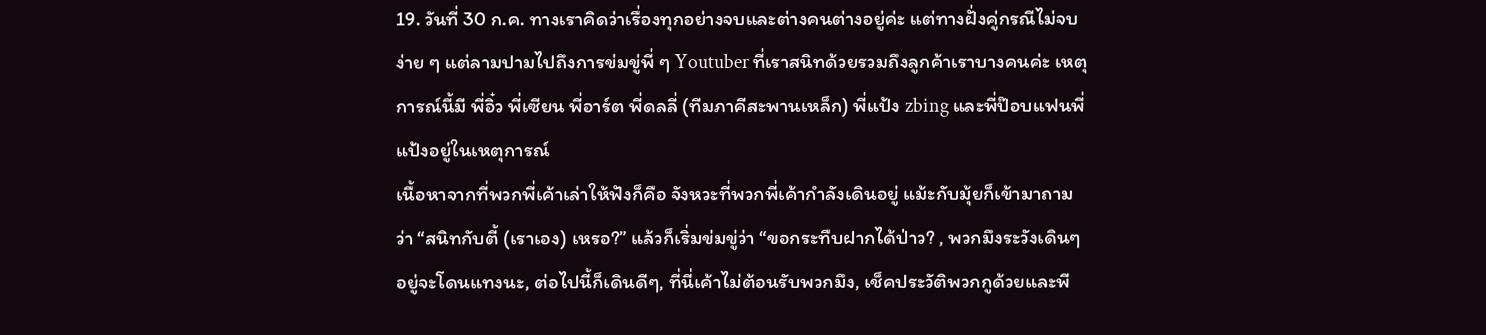19. วันที่ 30 ก.ค. ทางเราคิดว่าเรื่องทุกอย่างจบและต่างคนต่างอยู่ค่ะ แต่ทางฝั่งคู่กรณีไม่จบง่าย ๆ แต่ลามปามไปถึงการข่มขู่พี่ ๆ Youtuber ที่เราสนิทด้วยรวมถึงลูกค้าเราบางคนค่ะ เหตุการณ์นี้มี พี่อิ๋ว พี่เซียน พี่อาร์ต พี่ดลลี่ (ทีมภาคีสะพานเหล็ก) พี่แป้ง zbing และพี่ป๊อบแฟนพี่แป้งอยู่ในเหตุการณ์
เนื้อหาจากที่พวกพี่เค้าเล่าให้ฟังก็คือ จังหวะที่พวกพี่เค้ากำลังเดินอยู่ แม้ะกับมุ้ยก็เข้ามาถามว่า “สนิทกับตี้ (เราเอง) เหรอ?” แล้วก็เริ่มข่มขู่ว่า “ขอกระทืบฝากได้ป่าว? , พวกมึงระวังเดินๆ อยู่จะโดนแทงนะ, ต่อไปนี้ก็เดินดีๆ, ที่นี่เค้าไม่ต้อนรับพวกมึง, เช็คประวัติพวกกูด้วยและพี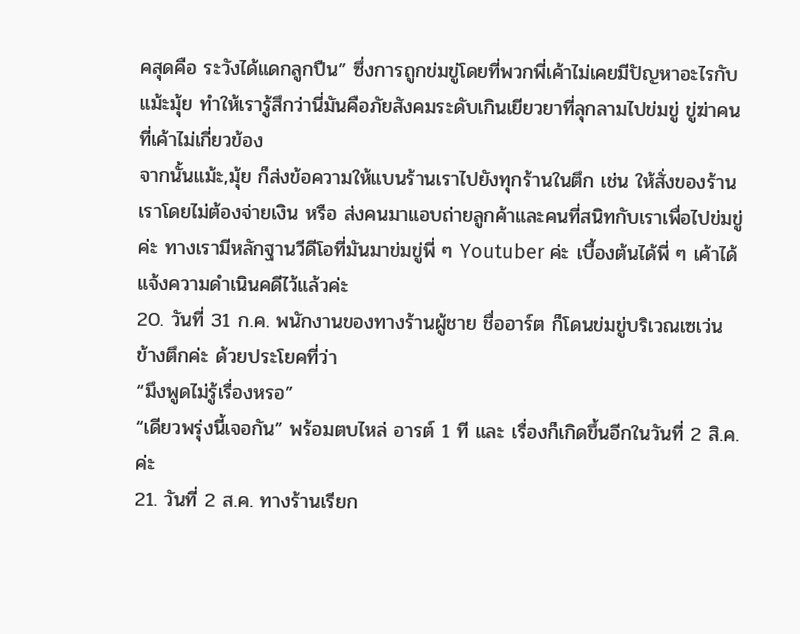คสุดคือ ระวังได้แดกลูกปืน” ซึ่งการถูกข่มขู่โดยที่พวกพี่เค้าไม่เคยมีปัญหาอะไรกับแม้ะมุ้ย ทำให้เรารู้สึกว่านี่มันคือภัยสังคมระดับเกินเยียวยาที่ลุกลามไปข่มขู่ ขู่ฆ่าคนที่เค้าไม่เกี่ยวข้อง
จากนั้นแม้ะ,มุ้ย ก็ส่งข้อความให้แบนร้านเราไปยังทุกร้านในตึก เช่น ให้สั่งของร้านเราโดยไม่ต้องจ่ายเงิน หรือ ส่งคนมาแอบถ่ายลูกค้าและคนที่สนิทกับเราเพื่อไปข่มขู่ค่ะ ทางเรามีหลักฐานวีดีโอที่มันมาข่มขู่พี่ ๆ Youtuber ค่ะ เบื้องต้นได้พี่ ๆ เค้าได้แจ้งความดำเนินคดีไว้แล้วค่ะ
20. วันที่ 31 ก.ค. พนักงานของทางร้านผู้ชาย ชื่ออาร์ต ก็โดนข่มขู่บริเวณเซเว่นข้างตึกค่ะ ด้วยประโยคที่ว่า
“มึงพูดไม่รู้เรื่องหรอ”
“เดียวพรุ่งนี้เจอกัน” พร้อมตบไหล่ อารต์ 1 ที และ เรื่องก็เกิดขึ้นอีกในวันที่ 2 สิ.ค. ค่ะ
21. วันที่ 2 ส.ค. ทางร้านเรียก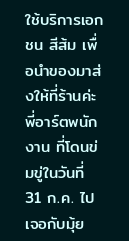ใช้บริการเอกชน สีส้ม เพื่อนำของมาส่งให้ที่ร้านค่ะ พี่อาร์ตพนักงาน ที่โดนข่มขู่ในวันที่ 31 ก.ค. ไปเจอกับมุ้ย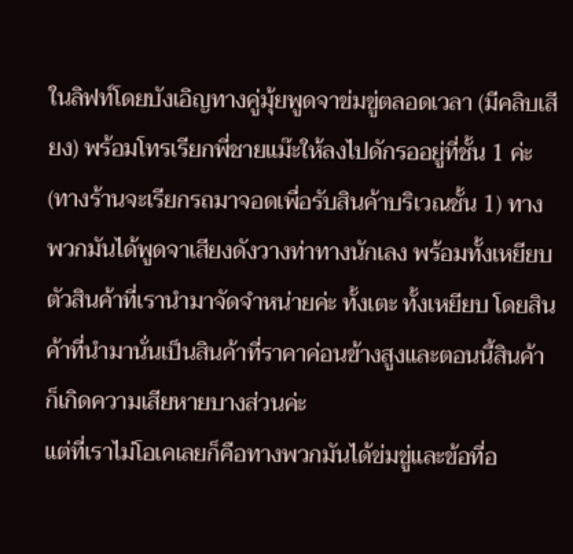ในลิฟท์โดยบังเอิญทางคู่มุ้ยพูดจาข่มขู่ตลอดเวลา (มีคลิบเสียง) พร้อมโทรเรียกพี่ชายแม๊ะให้ลงไปดักรออยู่ที่ชั้น 1 ค่ะ (ทางร้านจะเรียกรถมาจอดเพื่อรับสินค้าบริเวณชั้น 1) ทางพวกมันได้พูดจาเสียงดังวางท่าทางนักเลง พร้อมทั้งเหยียบตัวสินค้าที่เรานำมาจัดจำหน่ายค่ะ ทั้งเตะ ทั้งเหยียบ โดยสินค้าที่นำมานั่นเป็นสินค้าที่ราคาค่อนข้างสูงและตอนนี้สินค้าก็เกิดความเสียหายบางส่วนค่ะ
แต่ที่เราไม่โอเคเลยก็คือทางพวกมันได้ข่มขู่และข้อที่อ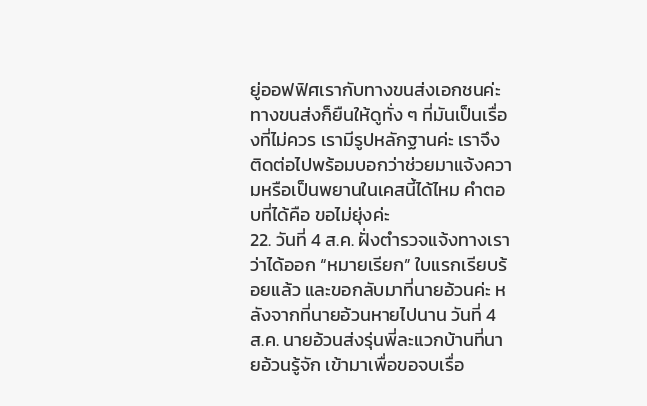ยู่ออฟฟิศเรากับทางขนส่งเอกชนค่ะ ทางขนส่งก็ยืนให้ดูทั่ง ๆ ที่มันเป็นเรื่องที่ไม่ควร เรามีรูปหลักฐานค่ะ เราจึงติดต่อไปพร้อมบอกว่าช่วยมาแจ้งความหรือเป็นพยานในเคสนี้ได้ไหม คำตอบที่ได้คือ ขอไม่ยุ่งค่ะ
22. วันที่ 4 ส.ค. ฝั่งตำรวจแจ้งทางเราว่าได้ออก “หมายเรียก” ใบแรกเรียบร้อยแล้ว และขอกลับมาที่นายอ้วนค่ะ หลังจากที่นายอ้วนหายไปนาน วันที่ 4 ส.ค. นายอ้วนส่งรุ่นพี่ละแวกบ้านที่นายอ้วนรู้จัก เข้ามาเพื่อขอจบเรื่อ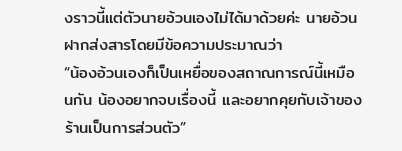งราวนี้แต่ตัวนายอ้วนเองไม่ได้มาด้วยค่ะ นายอ้วนฝากส่งสารโดยมีข้อความประมาณว่า
“น้องอ้วนเองก็เป็นเหยื่อของสถาณการณ์นี้เหมือนกัน น้องอยากจบเรื่องนี้ และอยากคุยกับเจ้าของร้านเป็นการส่วนตัว”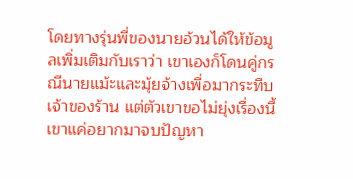โดยทางรุ่นพี่ของนายอ้วนได้ให้ข้อมูลเพิ่มเติมกับเราว่า เขาเองก็โดนคู่กรณีนายแม้ะและมุ้ยจ้างเพื่อมากระทืบเจ้าของร้าน แต่ตัวเขาขอไม่ยุ่งเรื่องนี้ เขาแค่อยากมาจบปัญหา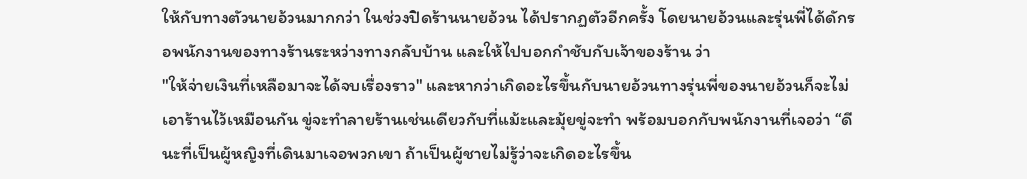ให้กับทางตัวนายอ้วนมากกว่า ในช่วงปิดร้านนายอ้วน ได้ปรากฏตัวอีกครั้ง โดยนายอ้วนและรุ่นพี่ได้ดักรอพนักงานของทางร้านระหว่างทางกลับบ้าน และให้ไปบอกกำชับกับเจ้าของร้าน ว่า
"ให้จ่ายเงินที่เหลือมาจะได้จบเรื่องราว" และหากว่าเกิดอะไรขึ้นกับนายอ้วนทางรุ่นพี่ของนายอ้วนก็จะไม่เอาร้านไว้เหมือนกัน ขู่จะทำลายร้านเช่นเดียวกับที่แม้ะและมุ้ยขู่จะทำ พร้อมบอกกับพนักงานที่เจอว่า “ดีนะที่เป็นผู้หญิงที่เดินมาเจอพวกเขา ถ้าเป็นผู้ชายไม่รู้ว่าจะเกิดอะไรขึ้น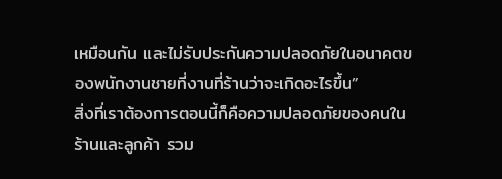เหมือนกัน และไม่รับประกันความปลอดภัยในอนาคตของพนักงานชายที่งานที่ร้านว่าจะเกิดอะไรขึ้น”
สิ่งที่เราต้องการตอนนี้ก็คือความปลอดภัยของคนในร้านและลูกค้า รวม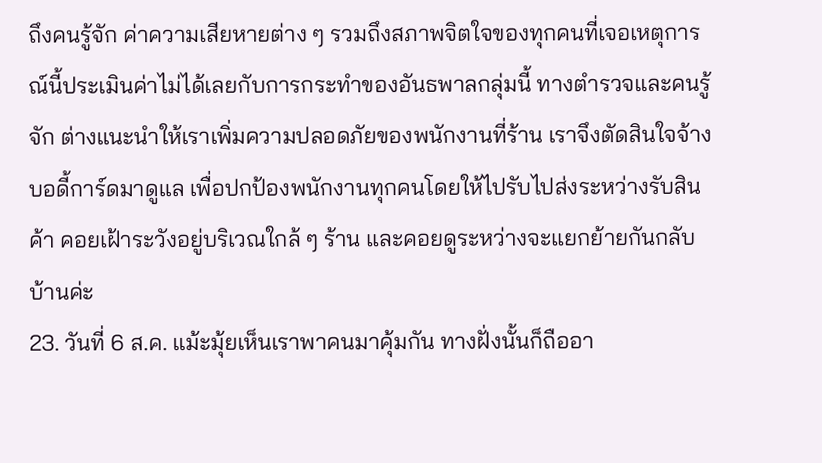ถึงคนรู้จัก ค่าความเสียหายต่าง ๆ รวมถึงสภาพจิตใจของทุกคนที่เจอเหตุการณ์นี้ประเมินค่าไม่ได้เลยกับการกระทำของอันธพาลกลุ่มนี้ ทางตำรวจและคนรู้จัก ต่างแนะนำให้เราเพิ่มความปลอดภัยของพนักงานที่ร้าน เราจึงตัดสินใจจ้างบอดี้การ์ดมาดูแล เพื่อปกป้องพนักงานทุกคนโดยให้ไปรับไปส่งระหว่างรับสินค้า คอยเฝ้าระวังอยู่บริเวณใกล้ ๆ ร้าน และคอยดูระหว่างจะแยกย้ายกันกลับบ้านค่ะ
23. วันที่ 6 ส.ค. แม้ะมุ้ยเห็นเราพาคนมาคุ้มกัน ทางฝั่งนั้นก็ถืออา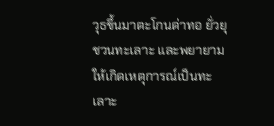วุธขึ้นมาตะโกนด่าทอ ยั่วยุ ชวนทะเลาะ และพยายามให้เกิดเหตุการณ์เป็นทะเลาะ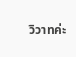วิวาทค่ะ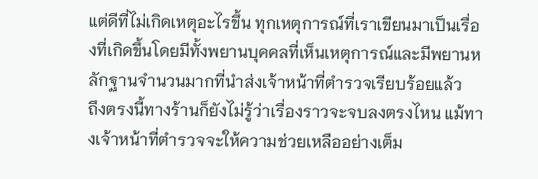แต่ดีที่ไม่เกิดเหตุอะไรขึ้น ทุกเหตุการณ์ที่เราเขียนมาเป็นเรื่องที่เกิดขึ้นโดยมีทั้งพยานบุคคลที่เห็นเหตุการณ์และมีพยานหลักฐานจำนวนมากที่นำส่งเจ้าหน้าที่ตำรวจเรียบร้อยแล้ว
ถึงตรงนี้ทางร้านก็ยังไม่รู้ว่าเรื่องราวจะจบลงตรงไหน แม้ทางเจ้าหน้าที่ตำรวจจะให้ความช่วยเหลืออย่างเต็ม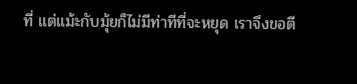ที่ แต่แม้ะกับมุ้ยก็ไม่มีท่าทีที่จะหยุด เราจึงขอตี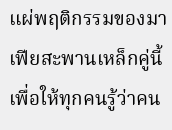แผ่พฤติกรรมของมาเฟียสะพานเหล็กคู่นี้ เพื่อให้ทุกคนรู้ว่าคน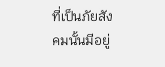ที่เป็นภัยสังคมนั้นมีอยู่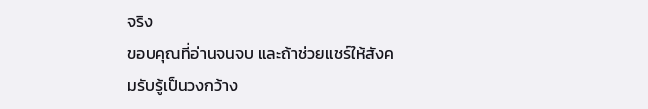จริง
ขอบคุณที่อ่านจนจบ และถ้าช่วยแชร์ให้สังคมรับรู้เป็นวงกว้าง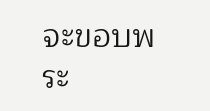จะขอบพระ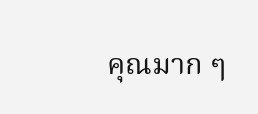คุณมาก ๆ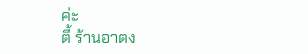ค่ะ
ตี้ ร้านอาตง